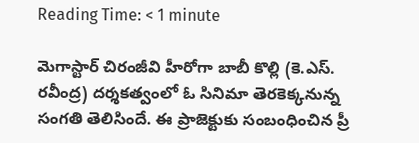Reading Time: < 1 minute

మెగాస్టార్ చిరంజీవి హీరోగా బాబీ కొల్లి (కె.ఎస్. రవీంద్ర) దర్శకత్వంలో ఓ సినిమా తెరకెక్కనున్న సంగతి తెలిసిందే. ఈ ప్రాజెక్టుకు సంబంధించిన ప్రీ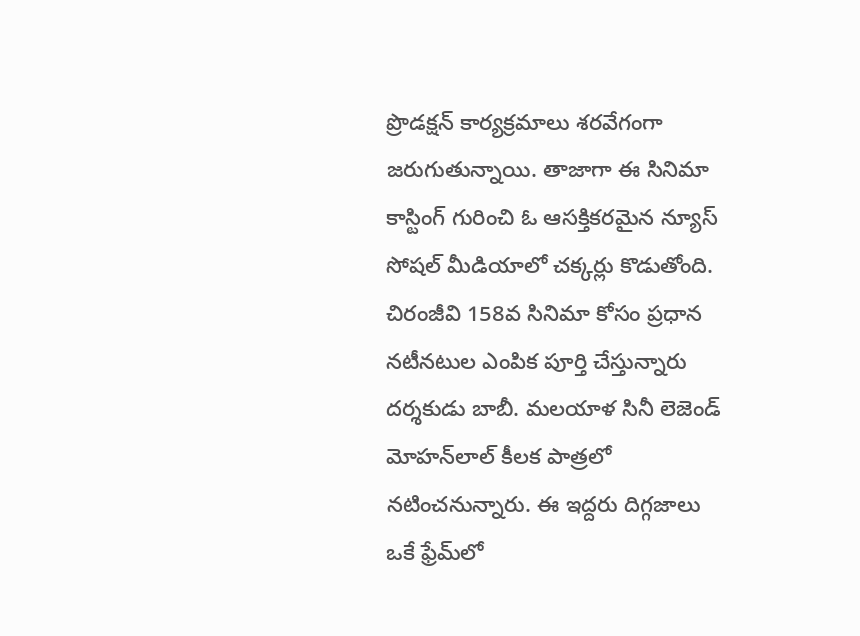ప్రొడక్షన్ కార్యక్రమాలు శరవేగంగా జరుగుతున్నాయి. తాజాగా ఈ సినిమా కాస్టింగ్ గురించి ఓ ఆసక్తికరమైన న్యూస్ సోషల్ మీడియాలో చక్కర్లు కొడుతోంది. చిరంజీవి 158వ సినిమా కోసం ప్రధాన నటీనటుల ఎంపిక పూర్తి చేస్తున్నారు దర్శకుడు బాబీ. మలయాళ సినీ లెజెండ్ మోహన్‌లాల్ కీలక పాత్రలో నటించనున్నారు. ఈ ఇద్దరు దిగ్గజాలు ఒకే ఫ్రేమ్‌లో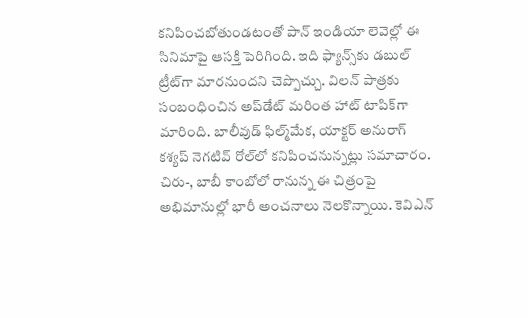కనిపించబోతుండటంతో పాన్ ఇండియా లెవెల్లో ఈ సినిమాపై ఆసక్తి పెరిగింది. ఇది ఫ్యాన్స్‌కు డబుల్ ట్రీట్‌గా మారనుందని చెప్పొచ్చు. విలన్ పాత్రకు సంబంధించిన అప్‌డేట్ మరింత హాట్ టాపిక్‌గా మారింది. బాలీవుడ్ ఫిల్మ్‌మేక, యాక్టర్ అనురాగ్ కశ్యప్ నెగటివ్ రోల్‌లో కనిపించనున్నట్లు సమాచారం. చిరు-, బాబీ కాంబోలో రానున్న ఈ చిత్రంపై అభిమానుల్లో భారీ అంచనాలు నెలకొన్నాయి. కెవిఎన్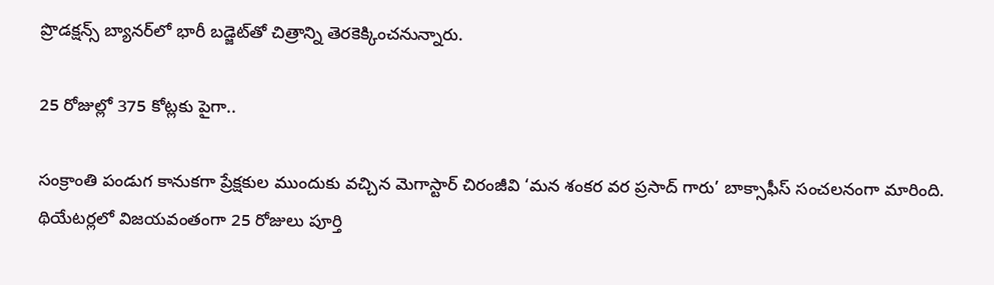ప్రొడక్షన్స్ బ్యానర్‌లో భారీ బడ్జెట్‌తో చిత్రాన్ని తెరకెక్కించనున్నారు.

25 రోజుల్లో 375 కోట్లకు పైగా..

సంక్రాంతి పండుగ కానుకగా ప్రేక్షకుల ముందుకు వచ్చిన మెగాస్టార్ చిరంజీవి ‘మన శంకర వర ప్రసాద్ గారు’ బాక్సాఫీస్ సంచలనంగా మారింది. థియేటర్లలో విజయవంతంగా 25 రోజులు పూర్తి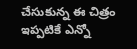చేసుకున్న ఈ చిత్రం ఇప్పటికే ఎన్నో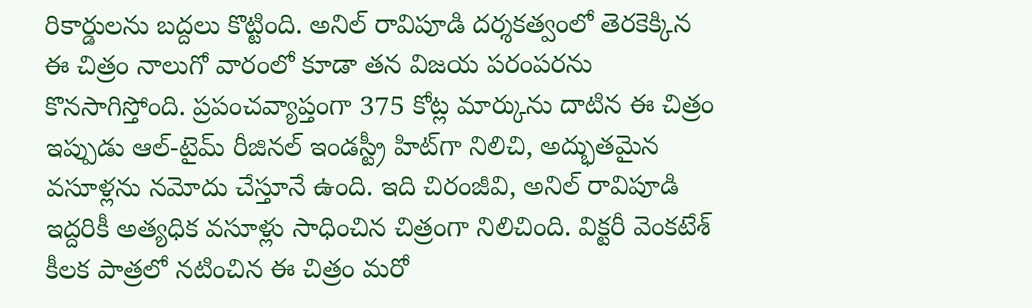రికార్డులను బద్దలు కొట్టింది. అనిల్ రావిపూడి దర్శకత్వంలో తెరకెక్కిన ఈ చిత్రం నాలుగో వారంలో కూడా తన విజయ పరంపరను కొనసాగిస్తోంది. ప్రపంచవ్యాప్తంగా 375 కోట్ల మార్కును దాటిన ఈ చిత్రం ఇప్పుడు ఆల్-టైమ్ రీజినల్ ఇండస్ట్రీ హిట్‌గా నిలిచి, అద్భుతమైన వసూళ్లను నమోదు చేస్తూనే ఉంది. ఇది చిరంజీవి, అనిల్ రావిపూడి ఇద్దరికీ అత్యధిక వసూళ్లు సాధించిన చిత్రంగా నిలిచింది. విక్టరీ వెంకటేశ్ కీలక పాత్రలో నటించిన ఈ చిత్రం మరో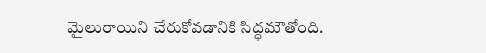మైలురాయిని చేరుకోవడానికి సిద్ధమౌతోంది.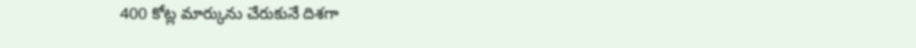400 కోట్ల మార్కును చేరుకునే దిశగా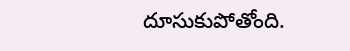దూసుకుపోతోంది.